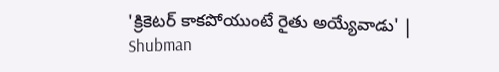'క్రికెటర్‌ కాకపోయుంటే రైతు అయ్యేవాడు' | Shubman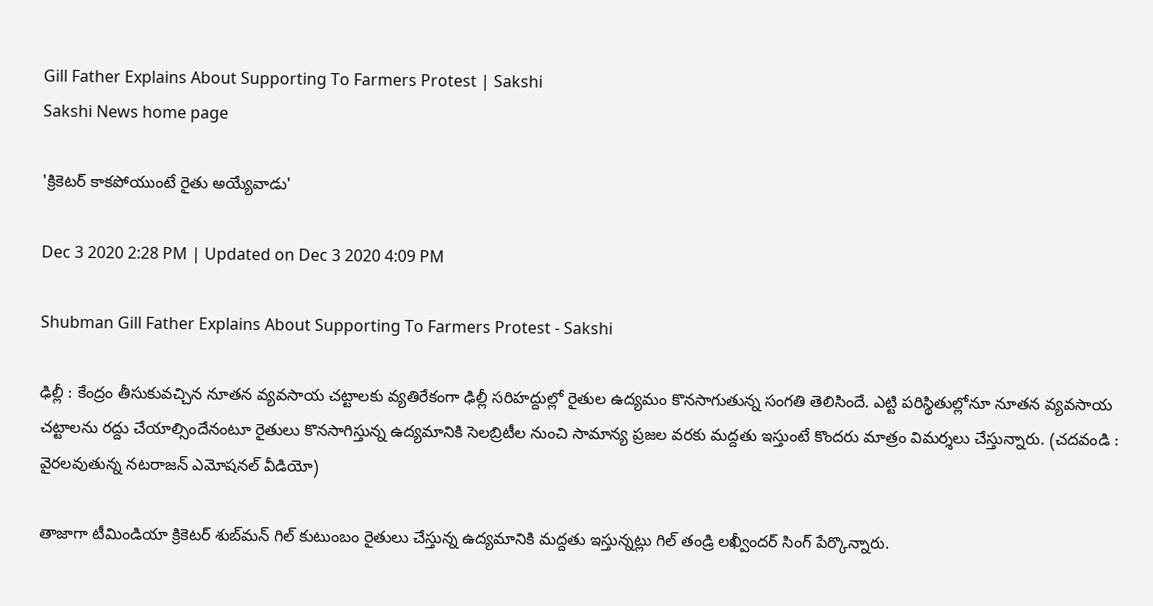Gill Father Explains About Supporting To Farmers Protest | Sakshi
Sakshi News home page

'క్రికెటర్‌ కాకపోయుంటే రైతు అయ్యేవాడు'

Dec 3 2020 2:28 PM | Updated on Dec 3 2020 4:09 PM

Shubman Gill Father Explains About Supporting To Farmers Protest - Sakshi

ఢిల్లీ : కేంద్రం తీసుకువచ్చిన నూతన వ్యవసాయ చట్టాలకు వ్యతిరేకంగా ఢిల్లీ సరిహద్దుల్లో రైతుల ఉద్యమం కొనసాగుతున్న సంగతి తెలిసిందే. ఎట్టి పరిస్థితుల్లోనూ నూతన వ్యవసాయ చట్టాలను రద్దు చేయాల్సిందేనంటూ రైతులు కొనసాగిస్తున్న ఉద్యమానికి సెలబ్రిటీల నుంచి సామాన్య ప్రజల వరకు మద్దతు ఇస్తుంటే కొందరు మాత్రం విమర్శలు చేస్తున్నారు. (చదవండి : వైరలవుతున్న నటరాజన్‌ ఎమోషనల్‌ వీడియో)

తాజాగా టీమిండియా క్రికెటర్‌ శుబ్‌మన్‌ గిల్‌ కుటుంబం రైతులు చేస్తున్న ఉద్యమానికి మద్దతు ఇస్తున్నట్లు గిల్‌ తండ్రి లఖ్వీందర్‌ సింగ్‌ పేర్కొన్నారు.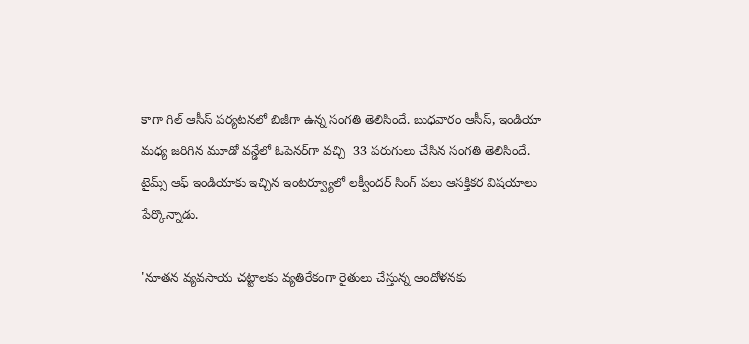కాగా గిల్‌ ఆసీస్‌ పర్యటనలో బిజీగా ఉన్న సంగతి తెలిసిందే. బుధవారం ఆసీస్‌, ఇండియా మధ్య జరిగిన మూడో వన్డేలో ఓపెనర్‌గా వచ్చి  33 పరుగులు చేసిన సంగతి తెలిసిందే.  టైమ్స్‌ ఆఫ్‌ ఇండియాకు ఇచ్చిన ఇంటర్వ్యూలో లక్వీందర్‌ సింగ్‌ పలు ఆసక్తికర విషయాలు పేర్కొన్నాడు.

'నూతన వ్యవసాయ చట్టాలకు వ్యతిరేకంగా రైతులు చేస్తున్న ఆందోళనకు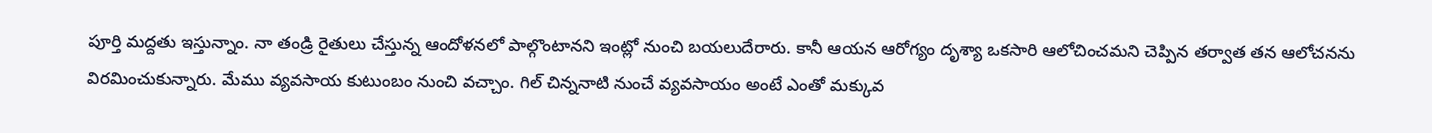పూర్తి మద్దతు ఇస్తున్నాం. నా తండ్రి రైతులు చేస్తున్న ఆందోళనలో పాల్గొంటానని ఇంట్లో నుంచి బయలుదేరారు. కానీ ఆయన ఆరోగ్యం దృశ్యా ఒకసారి ఆలోచించమని చెప్పిన తర్వాత తన ఆలోచనను విరమించుకున్నారు. మేము వ్యవసాయ కుటుంబం నుంచి వచ్చాం. గిల్‌ చిన్ననాటి నుంచే వ్యవసాయం అంటే ఎంతో మక్కువ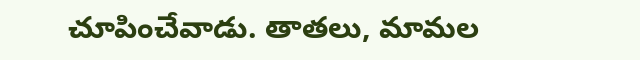చూపించేవాడు. తాతలు, మామల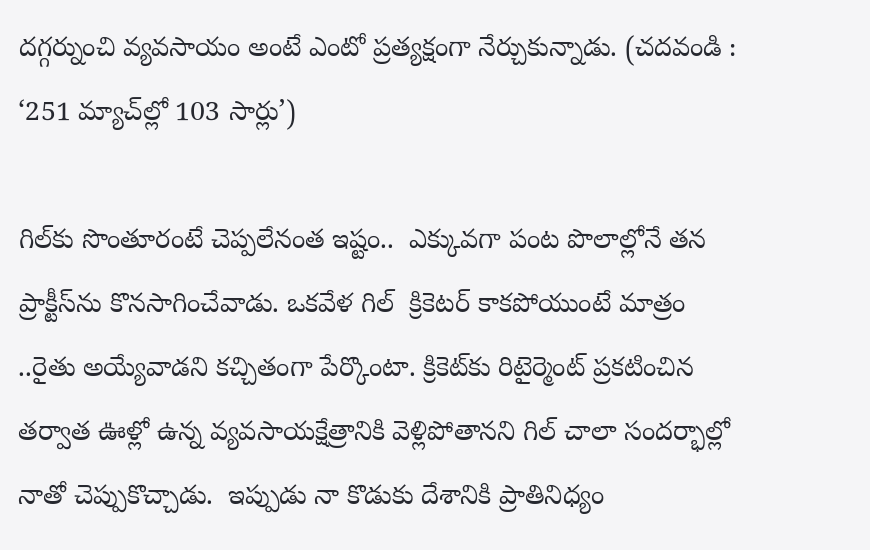దగ్గర్నుంచి వ్యవసాయం అంటే ఎంటో ప్రత్యక్షంగా నేర్చుకున్నాడు. (చదవండి : ‘251 మ్యాచ్‌ల్లో 103 సార్లు’)

గిల్‌కు సొంతూరంటే చెప్పలేనంత ఇష్టం..  ఎక్కువగా పంట పొలాల్లోనే తన ప్రాక్టీస్‌ను కొనసాగించేవాడు. ఒకవేళ గిల్‌  క్రికెటర్‌ కాకపోయుంటే మాత్రం ..రైతు అయ్యేవాడని కచ్చితంగా పేర్కొంటా. క్రికెట్‌కు రిటైర్మెంట్‌ ప్రకటించిన తర్వాత ఊళ్లో ఉన్న వ్యవసాయక్షేత్రానికి వెళ్లిపోతానని గిల్‌ చాలా సందర్భాల్లో నాతో చెప్పుకొచ్చాడు.  ఇప్పుడు నా కొడుకు దేశానికి ప్రాతినిధ్యం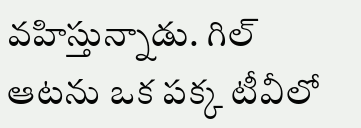వహిస్తున్నాడు. గిల్‌ ఆటను ఒక పక్క టీవీలో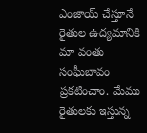ఎంజాయ్‌ చేస్తూనే రైతుల ఉద్యమానికి మా వంతు సంఘీబావం ప్రకటించాం. మేము రైతులకు ఇస్తున్న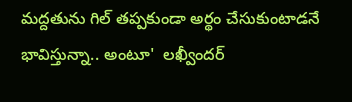మద్దతును గిల్‌ తప్పకుండా అర్థం చేసుకుంటాడనే భావిస్తున్నా.. అంటూ'  లఖ్వీందర్‌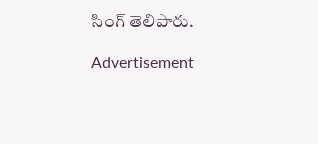సింగ్‌ తెలిపారు.

Advertisement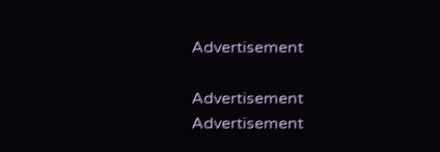Advertisement

Advertisement
Advertisement